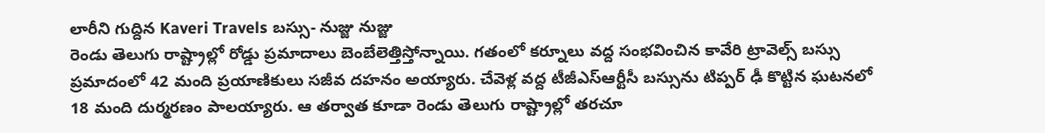లారీని గుద్దిన Kaveri Travels బస్సు- నుజ్జు నుజ్జు
రెండు తెలుగు రాష్ట్రాల్లో రోడ్డు ప్రమాదాలు బెంబేలెత్తిస్తోన్నాయి. గతంలో కర్నూలు వద్ద సంభవించిన కావేరి ట్రావెల్స్ బస్సు ప్రమాదంలో 42 మంది ప్రయాణికులు సజీవ దహనం అయ్యారు. చేవెళ్ల వద్ద టీజీఎస్ఆర్టీసీ బస్సును టిప్పర్ ఢీ కొట్టిన ఘటనలో 18 మంది దుర్మరణం పాలయ్యారు. ఆ తర్వాత కూడా రెండు తెలుగు రాష్ట్రాల్లో తరచూ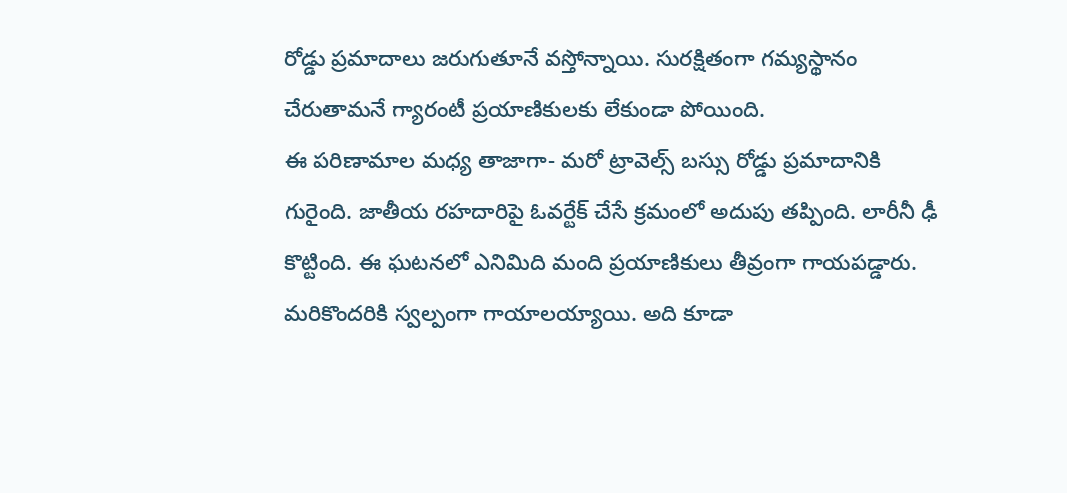రోడ్డు ప్రమాదాలు జరుగుతూనే వస్తోన్నాయి. సురక్షితంగా గమ్యస్థానం చేరుతామనే గ్యారంటీ ప్రయాణికులకు లేకుండా పోయింది.
ఈ పరిణామాల మధ్య తాజాగా- మరో ట్రావెల్స్ బస్సు రోడ్డు ప్రమాదానికి గురైంది. జాతీయ రహదారిపై ఓవర్టేక్ చేసే క్రమంలో అదుపు తప్పింది. లారీనీ ఢీ కొట్టింది. ఈ ఘటనలో ఎనిమిది మంది ప్రయాణికులు తీవ్రంగా గాయపడ్డారు. మరికొందరికి స్వల్పంగా గాయాలయ్యాయి. అది కూడా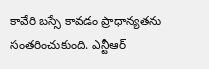కావేరి బస్సే కావడం ప్రాధాన్యతను సంతరించుకుంది. ఎన్టీఆర్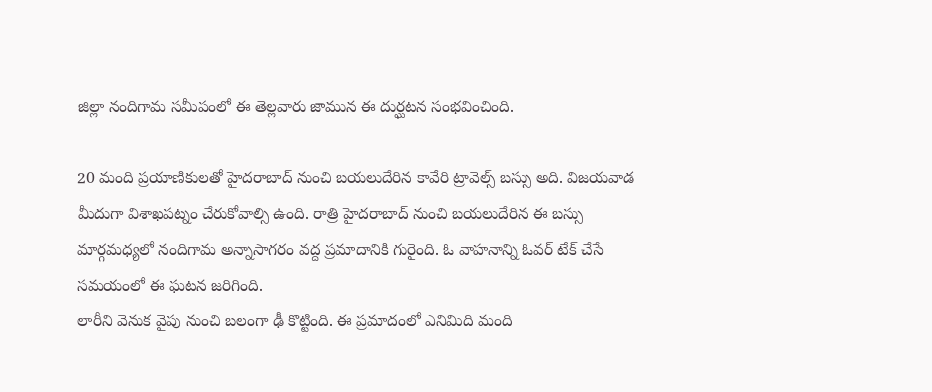జిల్లా నందిగామ సమీపంలో ఈ తెల్లవారు జామున ఈ దుర్ఘటన సంభవించింది.

20 మంది ప్రయాణికులతో హైదరాబాద్ నుంచి బయలుదేరిన కావేరి ట్రావెల్స్ బస్సు అది. విజయవాడ మీదుగా విశాఖపట్నం చేరుకోవాల్సి ఉంది. రాత్రి హైదరాబాద్ నుంచి బయలుదేరిన ఈ బస్సు మార్గమధ్యలో నందిగామ అన్నాసాగరం వద్ద ప్రమాదానికి గురైంది. ఓ వాహనాన్ని ఓవర్ టేక్ చేసే సమయంలో ఈ ఘటన జరిగింది.
లారీని వెనుక వైపు నుంచి బలంగా ఢీ కొట్టింది. ఈ ప్రమాదంలో ఎనిమిది మంది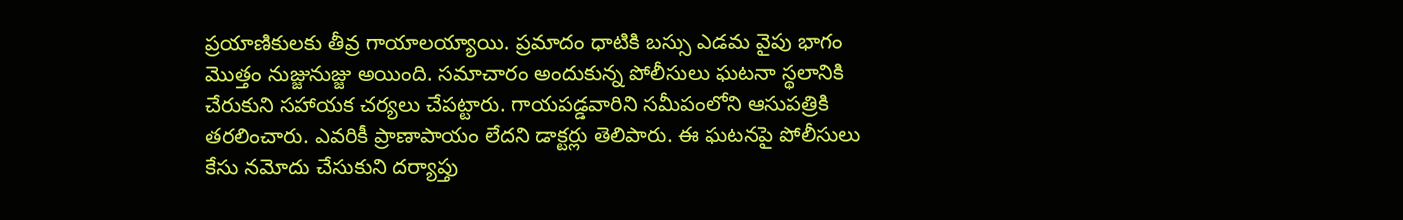ప్రయాణికులకు తీవ్ర గాయాలయ్యాయి. ప్రమాదం ధాటికి బస్సు ఎడమ వైపు భాగం మొత్తం నుజ్జునుజ్జు అయింది. సమాచారం అందుకున్న పోలీసులు ఘటనా స్థలానికి చేరుకుని సహాయక చర్యలు చేపట్టారు. గాయపడ్డవారిని సమీపంలోని ఆసుపత్రికి తరలించారు. ఎవరికీ ప్రాణాపాయం లేదని డాక్టర్లు తెలిపారు. ఈ ఘటనపై పోలీసులు కేసు నమోదు చేసుకుని దర్యాప్తు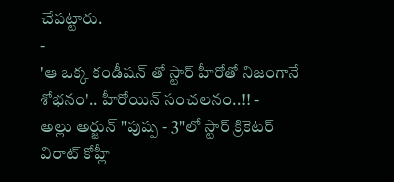చేపట్టారు.
-
'ఆ ఒక్క కండీషన్ తో స్టార్ హీరోతో నిజంగానే శోభనం'.. హీరోయిన్ సంచలనం..!! -
అల్లు అర్జున్ "పుష్ప - 3"లో స్టార్ క్రికెటర్ విరాట్ కోహ్లీ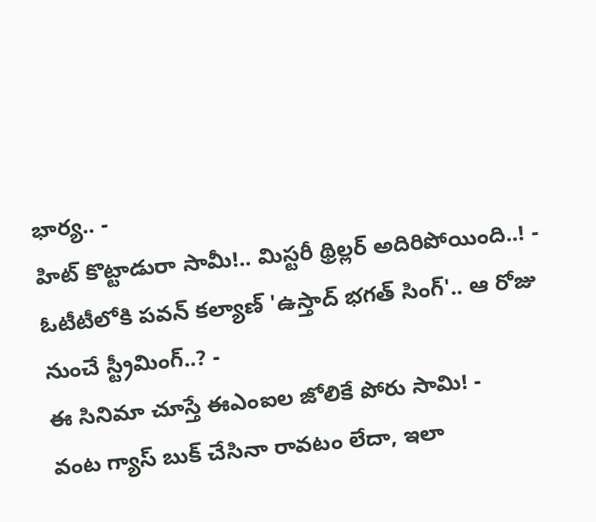భార్య.. -
హిట్ కొట్టాడురా సామీ!.. మిస్టరీ థ్రిల్లర్ అదిరిపోయింది..! -
ఓటీటీలోకి పవన్ కల్యాణ్ 'ఉస్తాద్ భగత్ సింగ్'.. ఆ రోజు నుంచే స్ట్రీమింగ్..? -
ఈ సినిమా చూస్తే ఈఎంఐల జోలికే పోరు సామి! -
వంట గ్యాస్ బుక్ చేసినా రావటం లేదా, ఇలా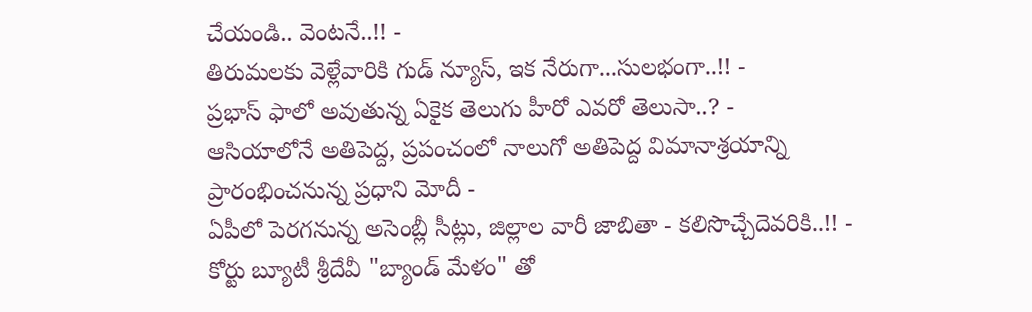చేయండి.. వెంటనే..!! -
తిరుమలకు వెళ్లేవారికి గుడ్ న్యూస్, ఇక నేరుగా...సులభంగా..!! -
ప్రభాస్ ఫాలో అవుతున్న ఏకైక తెలుగు హీరో ఎవరో తెలుసా..? -
ఆసియాలోనే అతిపెద్ద, ప్రపంచంలో నాలుగో అతిపెద్ద విమానాశ్రయాన్ని ప్రారంభించనున్న ప్రధాని మోదీ -
ఏపీలో పెరగనున్న అసెంబ్లీ సీట్లు, జిల్లాల వారీ జాబితా - కలిసొచ్చేదెవరికి..!! -
కోర్టు బ్యూటీ శ్రీదేవీ "బ్యాండ్ మేళం" తో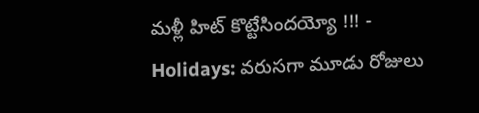మళ్లీ హిట్ కొట్టేసిందయ్యో !!! -
Holidays: వరుసగా మూడు రోజులు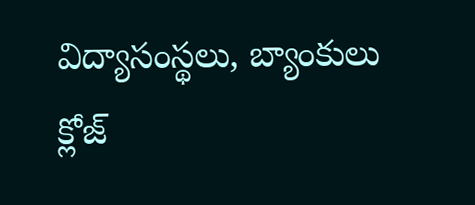విద్యాసంస్థలు, బ్యాంకులు క్లోజ్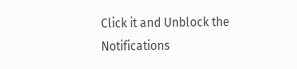Click it and Unblock the Notifications